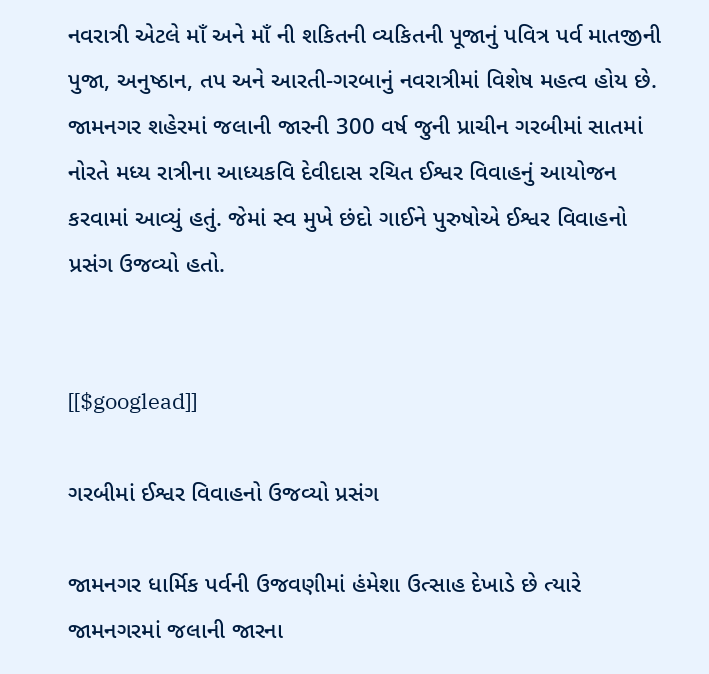નવરાત્રી એટલે માઁ અને માઁ ની શકિતની વ્યકિતની પૂજાનું પવિત્ર પર્વ માતજીની પુજા, અનુષ્ઠાન, તપ અને આરતી-ગરબાનું નવરાત્રીમાં વિશેષ મહત્વ હોય છે. જામનગર શહેરમાં જલાની જારની 300 વર્ષ જુની પ્રાચીન ગરબીમાં સાતમાં નોરતે મધ્ય રાત્રીના આધ્યકવિ દેવીદાસ રચિત ઈશ્વર વિવાહનું આયોજન કરવામાં આવ્યું હતું. જેમાં સ્વ મુખે છંદો ગાઈને પુરુષોએ ઈશ્વર વિવાહનો પ્રસંગ ઉજવ્યો હતો.


[[$googlead]]

ગરબીમાં ઈશ્વર વિવાહનો ઉજવ્યો પ્રસંગ

જામનગર ધાર્મિક પર્વની ઉજવણીમાં હંમેશા ઉત્સાહ દેખાડે છે ત્યારે જામનગરમાં જલાની જારના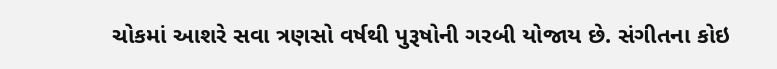ચોકમાં આશરે સવા ત્રણસો વર્ષથી પુરૂષોની ગરબી યોજાય છે. સંગીતના કોઇ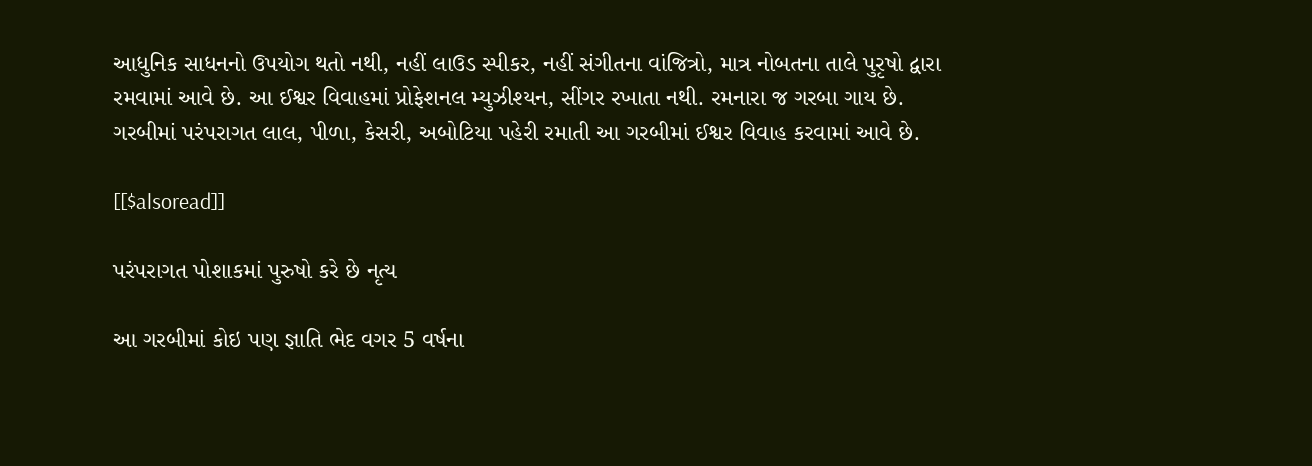આધુનિક સાધનનો ઉપયોગ થતો નથી, નહીં લાઉડ સ્પીકર, નહીં સંગીતના વાંજિત્રો, માત્ર નોબતના તાલે પુરૃષો દ્વારા રમવામાં આવે છે. આ ઈશ્વર વિવાહમાં પ્રોફેશનલ મ્યુઝીશ્યન, સીંગર રખાતા નથી. રમનારા જ ગરબા ગાય છે. ગરબીમાં પરંપરાગત લાલ, પીળા, કેસરી, અબોટિયા પહેરી રમાતી આ ગરબીમાં ઈશ્વર વિવાહ કરવામાં આવે છે.

[[$alsoread]]

પરંપરાગત પોશાકમાં પુરુષો કરે છે નૃત્ય

આ ગરબીમાં કોઇ પણ જ્ઞાતિ ભેદ વગર 5 વર્ષના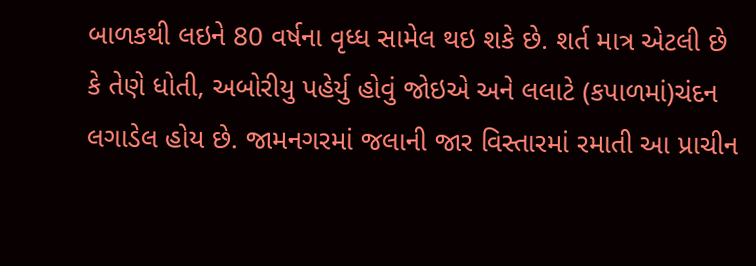બાળકથી લઇને 80 વર્ષના વૃધ્ધ સામેલ થઇ શકે છે. શર્ત માત્ર એટલી છે કે તેણે ધોતી, અબોરીયુ પહેર્યુ હોવું જોઇએ અને લલાટે (કપાળમાં)ચંદન લગાડેલ હોય છે. જામનગરમાં જલાની જાર વિસ્તારમાં રમાતી આ પ્રાચીન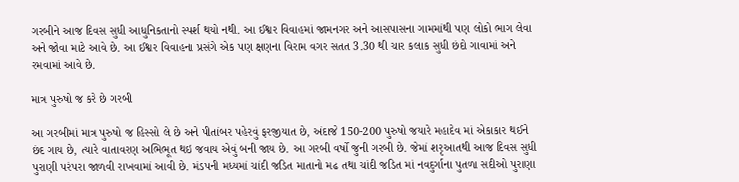ગરબીને આજ દિવસ સુધી આધુનિકતાનો સ્પર્શ થયો નથી. આ ઈશ્વર વિવાહમાં જામનગર અને આસપાસના ગામમાંથી પણ લોકો ભાગ લેવા અને જોવા માટે આવે છે. આ ઈશ્વર વિવાહના પ્રસંગે એક પણ ક્ષણના વિરામ વગર સતત 3.30 થી ચાર કલાક સુધી છંદો ગાવામાં અને રમવામાં આવે છે.

માત્ર પુરુષો જ કરે છે ગરબી

આ ગરબીમાં માત્ર પુરુષો જ હિસ્સો લે છે અને પીતાંબર પહેરવું ફરજીયાત છે, અંદાજે 150-200 પુરુષો જયારે મહાદેવ માં એકાકાર થઈને છંદ ગાય છે, ત્યારે વાતાવરણ અભિભૂત થઇ જવાય એવું બની જાય છે. આ ગરબી વર્ષો જુની ગરબી છે. જેમાં શરૃઆતથી આજ દિવસ સુધી પુરાણી પરંપરા જાળવી રાખવામાં આવી છે. મંડપની મધ્યમાં ચાંદી જડિત માતાનો મઢ તથા ચાંદી જડિત માં નવદુર્ગાના પુતળા સદીઓ પુરાણા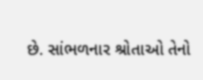છે. સાંભળનાર શ્રોતાઓ તેનો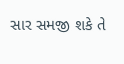સાર સમજી શકે તે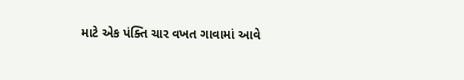માટે એક પંક્તિ ચાર વખત ગાવામાં આવે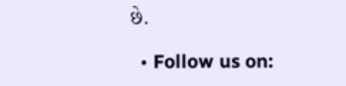છે.

  • Follow us on: